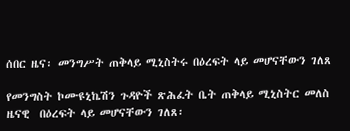ሰበር ዜና፡ መንግሥት ጠቅላይ ሚኒስትሩ በዕረፍት ላይ መሆናቸውን ገለጸ

የመንግስት ኮሙዩኒኬሽን ጉዳዮች ጽሕፈት ቤት ጠቅላይ ሚኒስትር መለስ ዜናዊ  በዕረፍት ላይ መሆናቸውን ገለጸ፡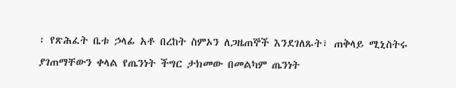፡ የጽሕፈት ቤቱ ኃላፊ አቶ በረከት ስምኦን ለጋዜጠኞች እንደገለጹት፣ ጠቅላይ ሚኒስትሩ ያገጠማቸውን ቀላል የጤንነት ችግር ታክመው በመልካም ጤንነት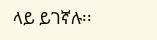ላይ ይገኛሉ፡፡